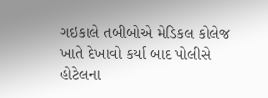ગઇકાલે તબીબોએ મેડિકલ કોલેજ ખાતે દેખાવો કર્યા બાદ પોલીસે હોટેલના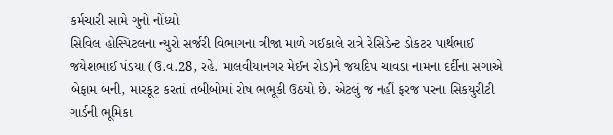કર્મચારી સામે ગુનો નોંધ્યો
સિવિલ હોસ્પિટલના ન્યુરો સર્જરી વિભાગના ત્રીજા માળે ગઈકાલે રાત્રે રેસિડેન્ટ ડોકટર પાર્થભાઈ જયેશભાઈ પંડયા (ઉ.વ.28, રહે. માલવીયાનગર મેઈન રોડ)ને જયદિપ ચાવડા નામના દર્દીના સગાએ બેફામ બની, મારકૂટ કરતાં તબીબોમાં રોષ ભભૂકી ઉઠયો છે. એટલું જ નહીં ફરજ પરના સિકયુરીટી ગાર્ડની ભૂમિકા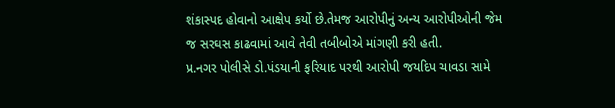શંકાસ્પદ હોવાનો આક્ષેપ કર્યો છે.તેમજ આરોપીનું અન્ય આરોપીઓની જેમ જ સરઘસ કાઢવામાં આવે તેવી તબીબોએ માંગણી કરી હતી.
પ્ર.નગર પોલીસે ડો.પંડયાની ફરિયાદ પરથી આરોપી જયદિપ ચાવડા સામે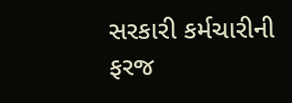સરકારી કર્મચારીની ફરજ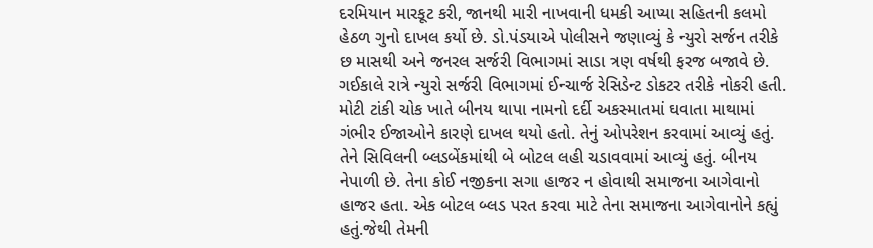દરમિયાન મારકૂટ કરી, જાનથી મારી નાખવાની ધમકી આપ્યા સહિતની કલમો હેઠળ ગુનો દાખલ કર્યો છે. ડો.પંડયાએ પોલીસને જણાવ્યું કે ન્યુરો સર્જન તરીકે છ માસથી અને જનરલ સર્જરી વિભાગમાં સાડા ત્રણ વર્ષથી ફરજ બજાવે છે. ગઈકાલે રાત્રે ન્યુરો સર્જરી વિભાગમાં ઈન્ચાર્જ રેસિડેન્ટ ડોકટર તરીકે નોકરી હતી.
મોટી ટાંકી ચોક ખાતે બીનય થાપા નામનો દર્દી અકસ્માતમાં ઘવાતા માથામાં ગંભીર ઈજાઓને કારણે દાખલ થયો હતો. તેનું ઓપરેશન કરવામાં આવ્યું હતું. તેને સિવિલની બ્લડબેંકમાંથી બે બોટલ લહી ચડાવવામાં આવ્યું હતું. બીનય નેપાળી છે. તેના કોઈ નજીકના સગા હાજર ન હોવાથી સમાજના આગેવાનો હાજર હતા. એક બોટલ બ્લડ પરત કરવા માટે તેના સમાજના આગેવાનોને કહ્યું હતું.જેથી તેમની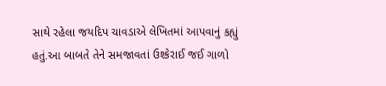સાથે રહેલા જયદિપ ચાવડાએ લેખિતમાં આપવાનું કહ્યું હતું.આ બાબતે તેને સમજાવતાં ઉશ્કેરાઈ જઈ ગાળો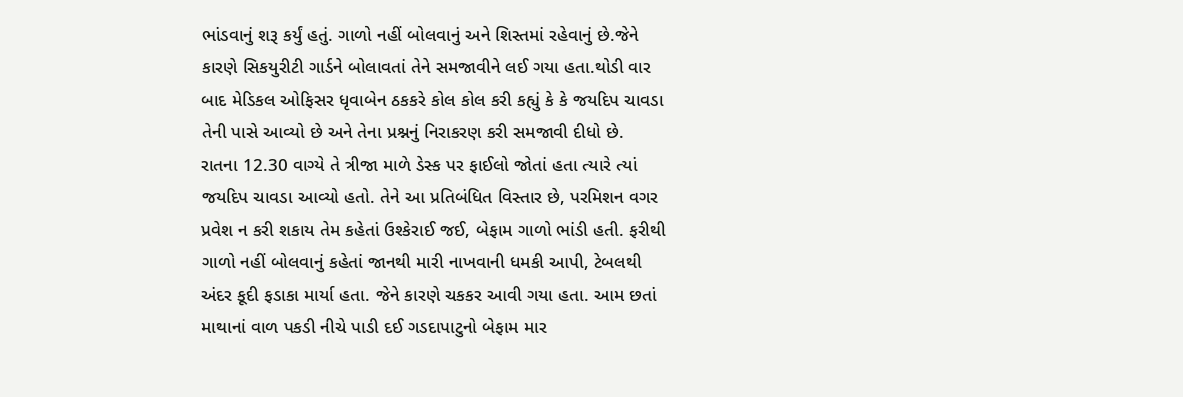ભાંડવાનું શરૂ કર્યું હતું. ગાળો નહીં બોલવાનું અને શિસ્તમાં રહેવાનું છે.જેને કારણે સિકયુરીટી ગાર્ડને બોલાવતાં તેને સમજાવીને લઈ ગયા હતા.થોડી વાર બાદ મેડિકલ ઓફિસર ધૃવાબેન ઠકકરે કોલ કોલ કરી કહ્યું કે કે જયદિપ ચાવડા તેની પાસે આવ્યો છે અને તેના પ્રશ્નનું નિરાકરણ કરી સમજાવી દીધો છે.
રાતના 12.30 વાગ્યે તે ત્રીજા માળે ડેસ્ક પર ફાઈલો જોતાં હતા ત્યારે ત્યાં જયદિપ ચાવડા આવ્યો હતો. તેને આ પ્રતિબંધિત વિસ્તાર છે, પરમિશન વગર પ્રવેશ ન કરી શકાય તેમ કહેતાં ઉશ્કેરાઈ જઈ, બેફામ ગાળો ભાંડી હતી. ફરીથી ગાળો નહીં બોલવાનું કહેતાં જાનથી મારી નાખવાની ધમકી આપી, ટેબલથી અંદર કૂદી ફડાકા માર્યા હતા. જેને કારણે ચકકર આવી ગયા હતા. આમ છતાં માથાનાં વાળ પકડી નીચે પાડી દઈ ગડદાપાટુનો બેફામ માર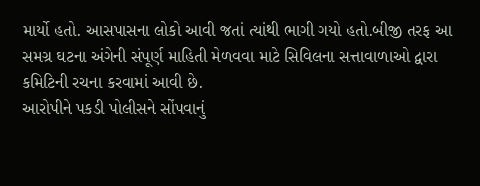માર્યો હતો. આસપાસના લોકો આવી જતાં ત્યાંથી ભાગી ગયો હતો.બીજી તરફ આ સમગ્ર ઘટના અંગેની સંપૂર્ણ માહિતી મેળવવા માટે સિવિલના સત્તાવાળાઓ દ્વારા કમિટિની રચના કરવામાં આવી છે.
આરોપીને પકડી પોલીસને સોંપવાનું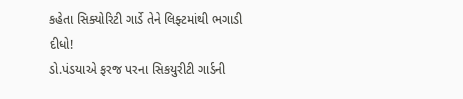કહેતા સિક્યોરિટી ગાર્ડે તેને લિફ્ટમાંથી ભગાડી દીધો!
ડો.પંડયાએ ફરજ પરના સિકયુરીટી ગાર્ડની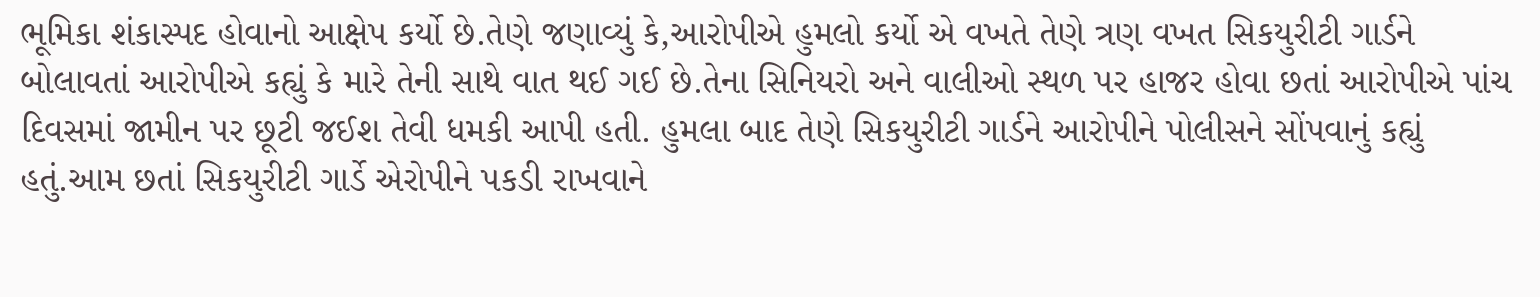ભૂમિકા શંકાસ્પદ હોવાનો આક્ષેપ કર્યો છે.તેણે જણાવ્યું કે,આરોપીએ હુમલો કર્યો એ વખતે તેણે ત્રણ વખત સિકયુરીટી ગાર્ડને બોલાવતાં આરોપીએ કહ્યું કે મારે તેની સાથે વાત થઈ ગઈ છે.તેના સિનિયરો અને વાલીઓ સ્થળ પર હાજર હોવા છતાં આરોપીએ પાંચ દિવસમાં જામીન પર છૂટી જઈશ તેવી ધમકી આપી હતી. હુમલા બાદ તેણે સિકયુરીટી ગાર્ડને આરોપીને પોલીસને સોંપવાનું કહ્યું હતું.આમ છતાં સિકયુરીટી ગાર્ડે એરોપીને પકડી રાખવાને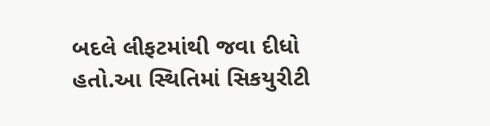બદલે લીફટમાંથી જવા દીધો હતો.આ સ્થિતિમાં સિકયુરીટી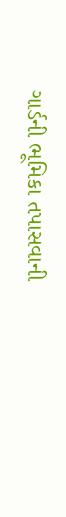ગાર્ડની ભૂમિકા તપાસવાની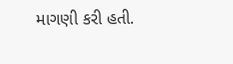માગણી કરી હતી.